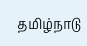தமிழ்நாடு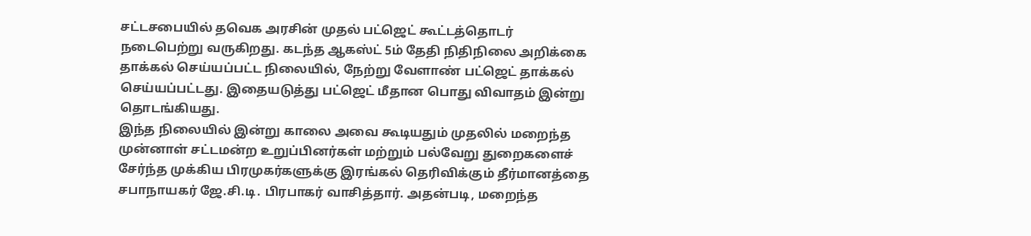சட்டசபையில் தவெக அரசின் முதல் பட்ஜெட் கூட்டத்தொடர் நடைபெற்று வருகிறது. கடந்த ஆகஸ்ட் 5ம் தேதி நிதிநிலை அறிக்கை தாக்கல் செய்யப்பட்ட நிலையில், நேற்று வேளாண் பட்ஜெட் தாக்கல் செய்யப்பட்டது. இதையடுத்து பட்ஜெட் மீதான பொது விவாதம் இன்று தொடங்கியது.
இந்த நிலையில் இன்று காலை அவை கூடியதும் முதலில் மறைந்த முன்னாள் சட்டமன்ற உறுப்பினர்கள் மற்றும் பல்வேறு துறைகளைச் சேர்ந்த முக்கிய பிரமுகர்களுக்கு இரங்கல் தெரிவிக்கும் தீர்மானத்தை சபாநாயகர் ஜே.சி.டி. பிரபாகர் வாசித்தார். அதன்படி, மறைந்த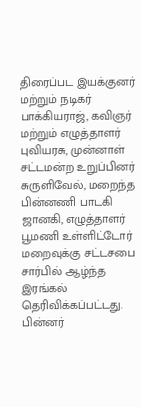திரைப்பட இயக்குனர் மற்றும் நடிகர் பாக்கியராஜ், கவிஞர் மற்றும் எழுத்தாளர் புவியரசு, முன்னாள் சட்டமன்ற உறுப்பினர் சுருளிவேல், மறைந்த பின்னணி பாடகி ஜானகி, எழுத்தாளர் பூமணி உள்ளிட்டோர் மறைவுக்கு சட்டசபை சார்பில் ஆழ்ந்த இரங்கல் தெரிவிக்கப்பட்டது. பின்னர்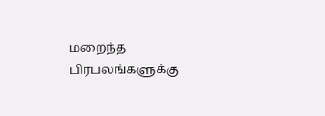மறைந்த பிரபலங்களுக்கு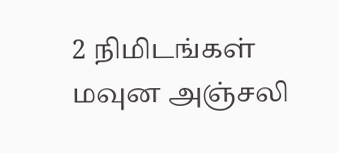2 நிமிடங்கள் மவுன அஞ்சலி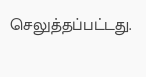செலுத்தப்பட்டது.